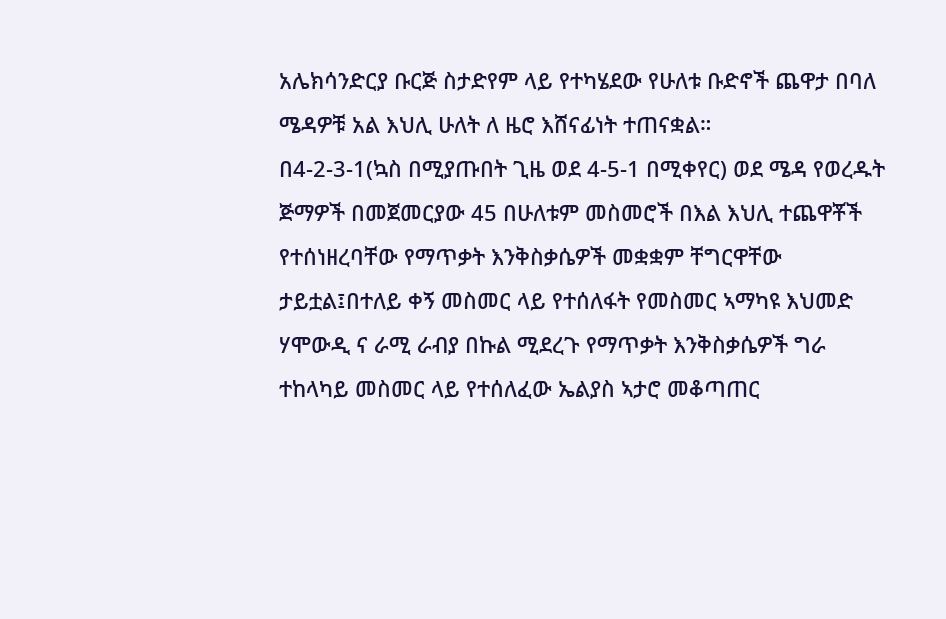አሌክሳንድርያ ቡርጅ ስታድየም ላይ የተካሄደው የሁለቱ ቡድኖች ጨዋታ በባለ ሜዳዎቹ አል እህሊ ሁለት ለ ዜሮ እሸናፊነት ተጠናቋል።
በ4-2-3-1(ኳስ በሚያጡበት ጊዜ ወደ 4-5-1 በሚቀየር) ወደ ሜዳ የወረዱት ጅማዎች በመጀመርያው 45 በሁለቱም መስመሮች በእል እህሊ ተጨዋቾች የተሰነዘረባቸው የማጥቃት እንቅስቃሴዎች መቋቋም ቸግርዋቸው ታይቷል፤በተለይ ቀኝ መስመር ላይ የተሰለፋት የመስመር ኣማካዩ እህመድ ሃሞውዲ ና ራሚ ራብያ በኩል ሚደረጉ የማጥቃት እንቅስቃሴዎች ግራ ተከላካይ መስመር ላይ የተሰለፈው ኤልያስ ኣታሮ መቆጣጠር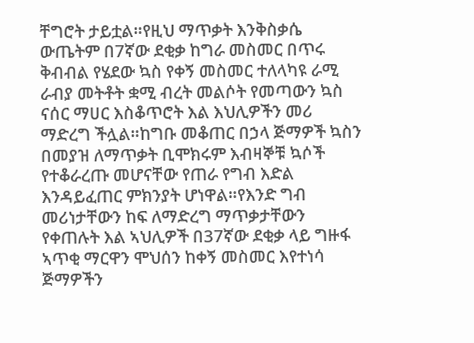ቸግሮት ታይቷል።የዚህ ማጥቃት እንቅስቃሴ ውጤትም በ7ኛው ደቂቃ ከግራ መስመር በጥሩ ቅብብል የሄደው ኳስ የቀኝ መስመር ተለላካዩ ራሚ ራብያ መትቶት ቋሚ ብረት መልሶት የመጣውን ኳስ ናሰር ማሀር እስቆጥሮት እል እህሊዎችን መሪ ማድረግ ችሏል።ከግቡ መቆጠር በኃላ ጅማዎች ኳስን በመያዝ ለማጥቃት ቢሞክሩም እብዛኞቹ ኳሶች የተቆራረጡ መሆናቸው የጠራ የግብ እድል እንዳይፈጠር ምክንያት ሆነዋል።የእንድ ግብ መሪነታቸውን ከፍ ለማድረግ ማጥቃታቸውን የቀጠሉት እል ኣህሊዎች በ37ኛው ደቂቃ ላይ ግዙፋ ኣጥቂ ማርዋን ሞህሰን ከቀኝ መስመር እየተነሳ ጅማዎችን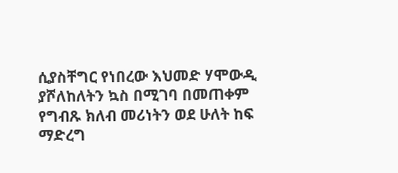ሲያስቸግር የነበረው እህመድ ሃሞውዲ ያሾለከለትን ኳስ በሚገባ በመጠቀም የግብጹ ክለብ መሪነትን ወደ ሁለት ከፍ ማድረግ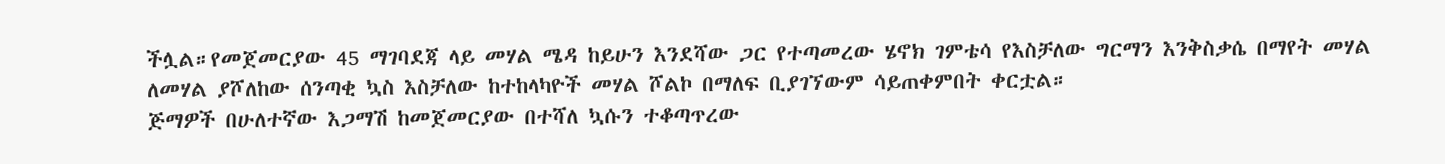ችሏል።የመጀመርያው 45 ማገባደጃ ላይ መሃል ሜዳ ከይሁን እንደሻው ጋር የተጣመረው ሄኖክ ገምቴሳ የእስቻለው ግርማን እንቅስቃሴ በማየት መሃል ለመሃል ያሾለከው ሰንጣቂ ኳስ እስቻለው ከተከላካዮች መሃል ሾልኮ በማለፍ ቢያገኘውም ሳይጠቀምበት ቀርቷል።
ጅማዎች በሁለተኛው እጋማሽ ከመጀመርያው በተሻለ ኳሱን ተቆጣጥረው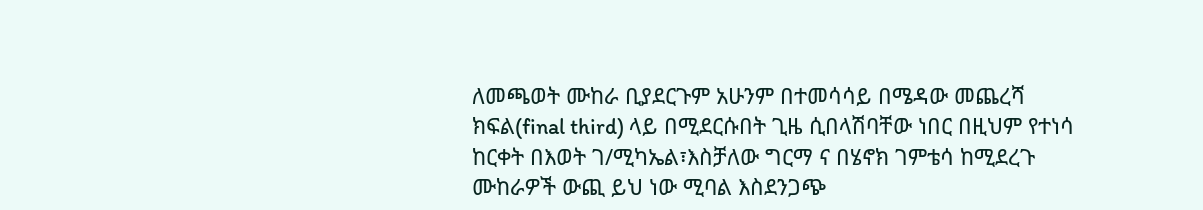ለመጫወት ሙከራ ቢያደርጉም አሁንም በተመሳሳይ በሜዳው መጨረሻ ክፍል(final third) ላይ በሚደርሱበት ጊዜ ሲበላሽባቸው ነበር በዚህም የተነሳ ከርቀት በእወት ገ/ሚካኤል፣እስቻለው ግርማ ና በሄኖክ ገምቴሳ ከሚደረጉ ሙከራዎች ውጪ ይህ ነው ሚባል እስደንጋጭ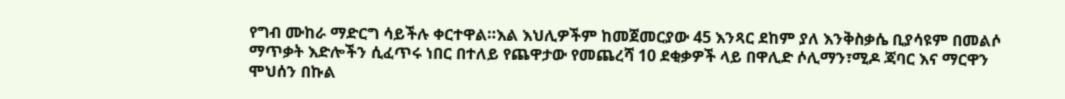የግብ ሙከራ ማድርግ ሳይችሉ ቀርተዋል።እል እህሊዎችም ከመጀመርያው 45 እንጻር ደከም ያለ እንቅስቃሴ ቢያሳዩም በመልሶ ማጥቃት እድሎችን ሲፈጥሩ ነበር በተለይ የጨዋታው የመጨረሻ 10 ደቂቃዎች ላይ በዋሊድ ሶሊማን፣ሚዶ ጃባር እና ማርዋን ሞህሰን በኩል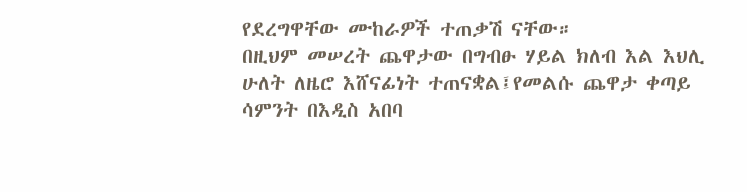የደረግዋቸው ሙከራዎች ተጠቃሽ ናቸው።
በዚህም መሠረት ጨዋታው በግብፁ ሃይል ክለብ እል እህሊ ሁለት ለዜሮ እሸናፊነት ተጠናቋል፤የመልሱ ጨዋታ ቀጣይ ሳምንት በእዲስ አበባ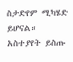ስታድየም ሚካሄድ ይሆናል።
አስተያየት ይስጡ